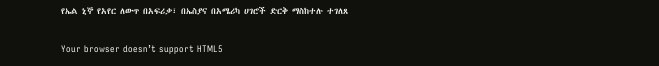የኤል ኒኞ የአየር ለውጥ በአፍሪቃ፣ በኤስያና በአሜሪካ ሀገሮች ድርቅ ማስከተሉ ተገለጸ

Your browser doesn’t support HTML5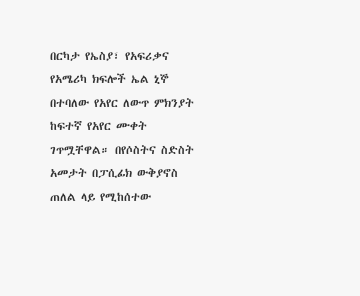በርካታ የኤስያ፣ የአፍሪቃና የአሜሪካ ክፍሎች ኤል ኒኞ በተባለው የአየር ለውጥ ምክንያት ከፍተኛ የአየር ሙቀት ገጥሟቸዋል። በየሶስትና ስድስት አመታት በፓሲፊክ ውቅያኖስ ጠለል ላይ የሚከሰተው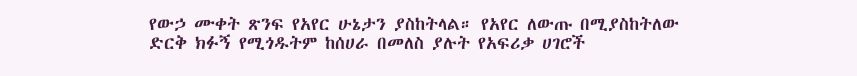የውኃ ሙቀት ጽንፍ የአየር ሁኔታን ያስከትላል። የአየር ለውጡ በሚያስከትለው ድርቅ ክፉኝ የሚጎዱትም ከሰሀራ በመለስ ያሉት የአፍሪቃ ሀገሮች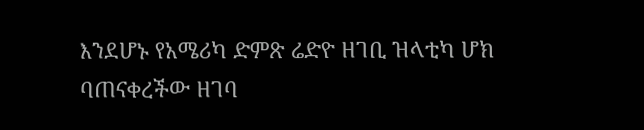እንደሆኑ የአሜሪካ ድምጽ ሬድዮ ዘገቢ ዝላቲካ ሆክ ባጠናቀረችው ዘገባ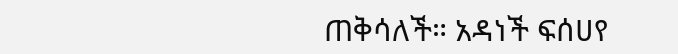ጠቅሳለች። አዳነች ፍሰሀየ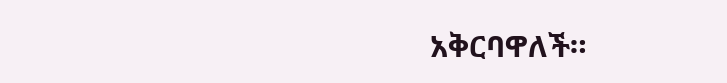አቅርባዋለች።